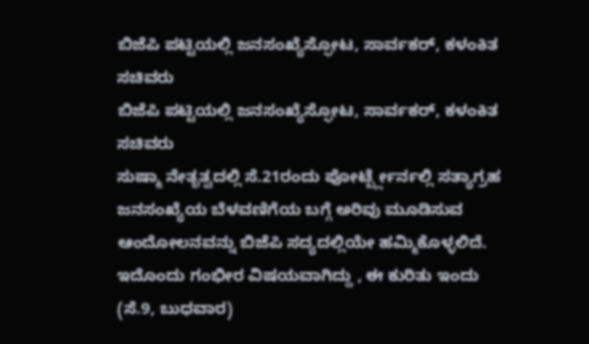ಬಿಜೆಪಿ ಪಟ್ಟಿಯಲ್ಲಿ ಜನಸಂಖ್ಯೆಸ್ಫೋಟ, ಸಾರ್ವಕರ್, ಕಳಂಕಿತ ಸಚಿವರು
ಬಿಜೆಪಿ ಪಟ್ಟಿಯಲ್ಲಿ ಜನಸಂಖ್ಯೆಸ್ಫೋಟ, ಸಾರ್ವಕರ್, ಕಳಂಕಿತ ಸಚಿವರು
ಸುಷ್ಮಾ ನೇತೃತ್ವದಲ್ಲಿ ಸೆ.21ರಂದು ಪೋರ್ಟ್ಬ್ಲೇರ್ನಲ್ಲಿ ಸತ್ಯಾಗ್ರಹ
ಜನಸಂಖ್ಯೆಯ ಬೆಳವಣಿಗೆಯ ಬಗ್ಗೆ ಅರಿವು ಮೂಡಿಸುವ ಆಂದೋಲನವನ್ನು ಬಿಜೆಪಿ ಸದ್ಯದಲ್ಲಿಯೇ ಹಮ್ಮಿಕೊಳ್ಳಲಿದೆ. ಇದೊಂದು ಗಂಭೀರ ವಿಷಯವಾಗಿದ್ದು , ಈ ಕುರಿತು ಇಂದು (ಸೆ.9, ಬುಧವಾರ)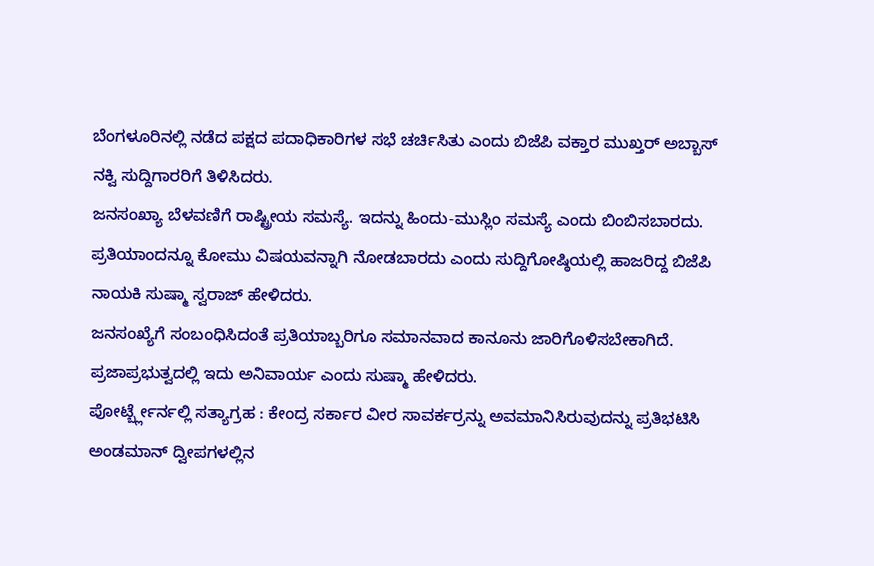ಬೆಂಗಳೂರಿನಲ್ಲಿ ನಡೆದ ಪಕ್ಷದ ಪದಾಧಿಕಾರಿಗಳ ಸಭೆ ಚರ್ಚಿಸಿತು ಎಂದು ಬಿಜೆಪಿ ವಕ್ತಾರ ಮುಖ್ತರ್ ಅಬ್ಬಾಸ್ ನಕ್ವಿ ಸುದ್ದಿಗಾರರಿಗೆ ತಿಳಿಸಿದರು.
ಜನಸಂಖ್ಯಾ ಬೆಳವಣಿಗೆ ರಾಷ್ಟ್ರೀಯ ಸಮಸ್ಯೆ. ಇದನ್ನು ಹಿಂದು-ಮುಸ್ಲಿಂ ಸಮಸ್ಯೆ ಎಂದು ಬಿಂಬಿಸಬಾರದು. ಪ್ರತಿಯಾಂದನ್ನೂ ಕೋಮು ವಿಷಯವನ್ನಾಗಿ ನೋಡಬಾರದು ಎಂದು ಸುದ್ದಿಗೋಷ್ಠಿಯಲ್ಲಿ ಹಾಜರಿದ್ದ ಬಿಜೆಪಿ ನಾಯಕಿ ಸುಷ್ಮಾ ಸ್ವರಾಜ್ ಹೇಳಿದರು.
ಜನಸಂಖ್ಯೆಗೆ ಸಂಬಂಧಿಸಿದಂತೆ ಪ್ರತಿಯಾಬ್ಬರಿಗೂ ಸಮಾನವಾದ ಕಾನೂನು ಜಾರಿಗೊಳಿಸಬೇಕಾಗಿದೆ. ಪ್ರಜಾಪ್ರಭುತ್ವದಲ್ಲಿ ಇದು ಅನಿವಾರ್ಯ ಎಂದು ಸುಷ್ಮಾ ಹೇಳಿದರು.
ಪೋರ್ಟ್ಬ್ಲೇರ್ನಲ್ಲಿ ಸತ್ಯಾಗ್ರಹ : ಕೇಂದ್ರ ಸರ್ಕಾರ ವೀರ ಸಾವರ್ಕರ್ರನ್ನು ಅವಮಾನಿಸಿರುವುದನ್ನು ಪ್ರತಿಭಟಿಸಿ ಅಂಡಮಾನ್ ದ್ವೀಪಗಳಲ್ಲಿನ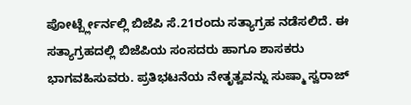ಪೋರ್ಟ್ಬ್ಲೇರ್ನಲ್ಲಿ ಬಿಜೆಪಿ ಸೆ.21ರಂದು ಸತ್ಯಾಗ್ರಹ ನಡೆಸಲಿದೆ. ಈ ಸತ್ಯಾಗ್ರಹದಲ್ಲಿ ಬಿಜೆಪಿಯ ಸಂಸದರು ಹಾಗೂ ಶಾಸಕರು ಭಾಗವಹಿಸುವರು. ಪ್ರತಿಭಟನೆಯ ನೇತೃತ್ವವನ್ನು ಸುಷ್ಮಾ ಸ್ವರಾಜ್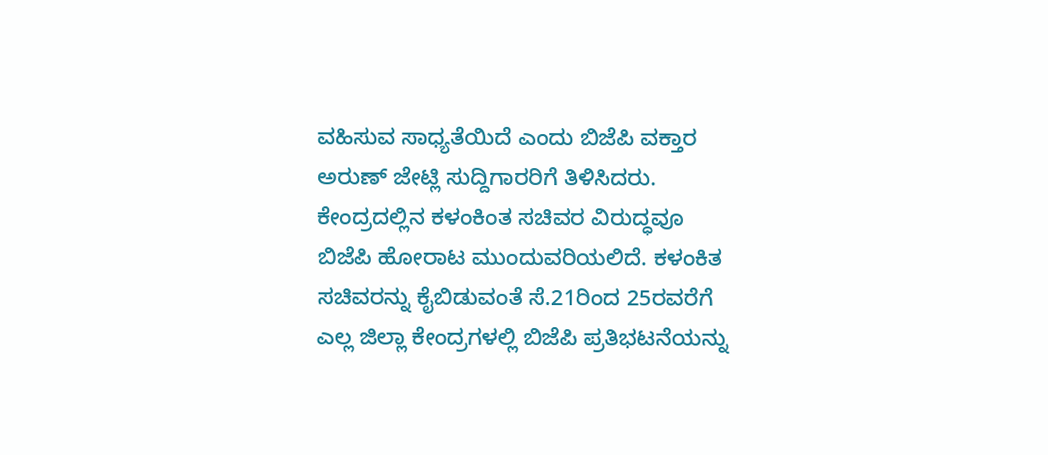ವಹಿಸುವ ಸಾಧ್ಯತೆಯಿದೆ ಎಂದು ಬಿಜೆಪಿ ವಕ್ತಾರ ಅರುಣ್ ಜೇಟ್ಲಿ ಸುದ್ದಿಗಾರರಿಗೆ ತಿಳಿಸಿದರು.
ಕೇಂದ್ರದಲ್ಲಿನ ಕಳಂಕಿಂತ ಸಚಿವರ ವಿರುದ್ಧವೂ ಬಿಜೆಪಿ ಹೋರಾಟ ಮುಂದುವರಿಯಲಿದೆ. ಕಳಂಕಿತ ಸಚಿವರನ್ನು ಕೈಬಿಡುವಂತೆ ಸೆ.21ರಿಂದ 25ರವರೆಗೆ ಎಲ್ಲ ಜಿಲ್ಲಾ ಕೇಂದ್ರಗಳಲ್ಲಿ ಬಿಜೆಪಿ ಪ್ರತಿಭಟನೆಯನ್ನು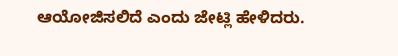ಆಯೋಜಿಸಲಿದೆ ಎಂದು ಜೇಟ್ಲಿ ಹೇಳಿದರು.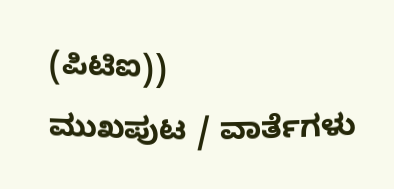(ಪಿಟಿಐ))
ಮುಖಪುಟ / ವಾರ್ತೆಗಳು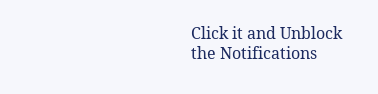Click it and Unblock the Notifications